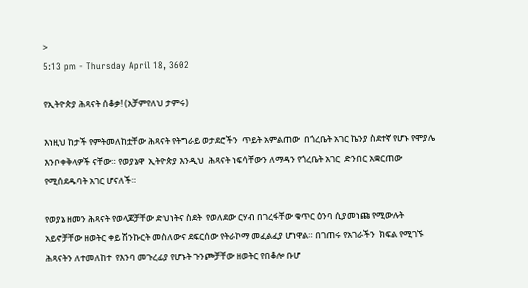>
5:13 pm - Thursday April 18, 3602

የኢትዮጵያ ሕጻናት ሰቆቃ! (አቻምየለህ ታምሩ)

እነዚህ ከታች የምትመለከቷቸው ሕጻናት የትግራይ ወታደሮችን  ጥይት አምልጠው  በጎረቤት አገር ኬንያ ስደተኛ የሆኑ የሞያሌ እንቦቀቅላዎች ናቸው። የወያኔዋ  ኢትዮጵያ እንዲህ  ሕጻናት ነፍሳቸውን ለማዳን የጎረቤት አገር  ድንበር አቋርጠው የሚሰደዱባት አገር ሆናለች።

የወያኔ ዘመን ሕጻናት የወላጆቻቸው ድህነትና ስደት  የወለደው ርሃብ በገረፋቸው ቁጥር ዕንባ ሲያመነጩ የሚውሉት አይኖቻቸው ዘወትር ቀይ ሽንኩርት መስለውና ደፍርሰው የትራኮማ መፈልፈያ ሆነዋል። በገጠሩ የአገራችን  ክፍል የሚገኙ ሕጻናትን ለተመለከተ  የእንባ መጉረፊያ የሆኑት ጉንጮቻቸው ዘወትር የበቆሎ ቡሆ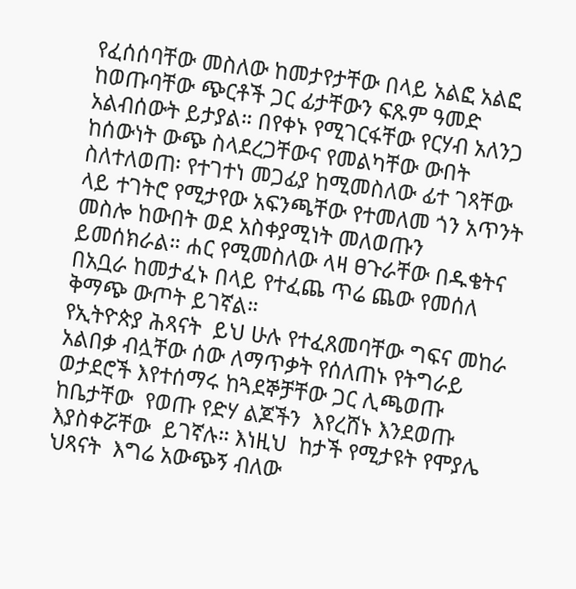የፈሰሰባቸው መስለው ከመታየታቸው በላይ አልፎ አልፎ ከወጡባቸው ጭርቶች ጋር ፊታቸውን ፍጹም ዓመድ አልብሰውት ይታያል። በየቀኑ የሚገርፋቸው የርሃብ አለንጋ ከሰውነት ውጭ ስላደረጋቸውና የመልካቸው ውበት ስለተለወጠ፡ የተገተነ መጋፊያ ከሚመስለው ፊተ ገጻቸው ላይ ተገትሮ የሚታየው አፍንጫቸው የተመለመ ጎን አጥንት መስሎ ከውበት ወደ አስቀያሚነት መለወጡን ይመሰክራል። ሐር የሚመስለው ላዛ ፀጉራቸው በዱቄትና በአቧራ ከመታፈኑ በላይ የተፈጨ ጥሬ ጨው የመሰለ ቅማጭ ውጦት ይገኛል።
የኢትዮጵያ ሕጻናት  ይህ ሁሉ የተፈጸመባቸው ግፍና መከራ አልበቃ ብሏቸው ሰው ለማጥቃት የሰለጠኑ የትግራይ ወታደሮች እየተሰማሩ ከጓደኞቻቸው ጋር ሊጫወጡ ከቤታቸው  የወጡ የድሃ ልጆችን  እየረሸኑ እንደወጡ እያስቀሯቸው  ይገኛሉ። እነዚህ  ከታች የሚታዩት የሞያሌ ህጻናት  እግሬ አውጭኝ ብለው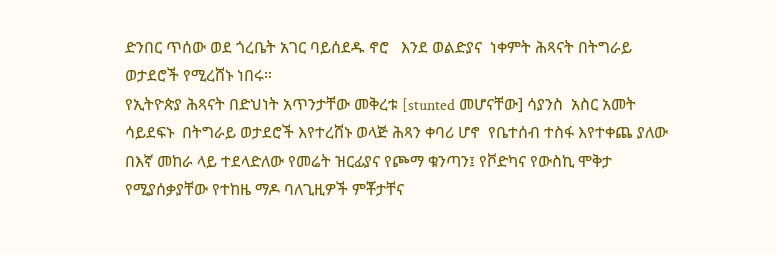ድንበር ጥሰው ወደ ጎረቤት አገር ባይሰደዱ ኖሮ   እንደ ወልድያና  ነቀምት ሕጻናት በትግራይ ወታደሮች የሚረሸኑ ነበሩ።
የኢትዮጵያ ሕጻናት በድህነት አጥንታቸው መቅረቱ [stunted መሆናቸው] ሳያንስ  አስር አመት ሳይደፍኑ  በትግራይ ወታደሮች እየተረሸኑ ወላጅ ሕጻን ቀባሪ ሆኖ  የቤተሰብ ተስፋ እየተቀጨ ያለው   በእኛ መከራ ላይ ተደላድለው የመሬት ዝርፊያና የጮማ ቁንጣን፤ የቮድካና የውስኪ ሞቅታ የሚያሰቃያቸው የተከዜ ማዶ ባለጊዚዎች ምቾታቸና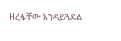ዘረፋቸው እንዳይጓደል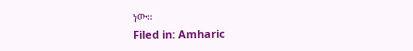ነው።
Filed in: Amharic